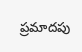ప్రమాదపు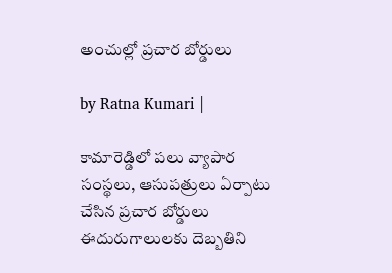అంచుల్లో ప్రచార బోర్డులు

by Ratna Kumari |

కామారెడ్డిలో పలు వ్యాపార సంస్థలు, ఆసుపత్రులు ఏర్పాటు చేసిన ప్రచార బోర్డులు ఈదురుగాలులకు దెబ్బతిని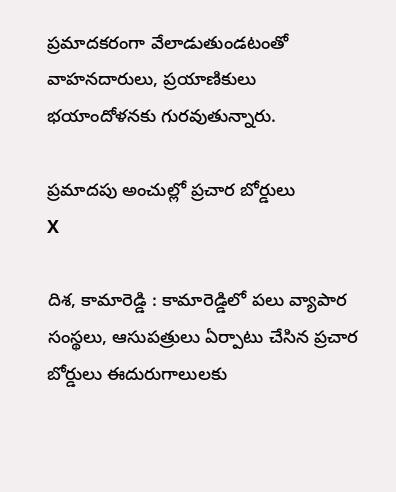ప్రమాదకరంగా వేలాడుతుండటంతో వాహనదారులు, ప్రయాణికులు భయాందోళనకు గురవుతున్నారు.

ప్రమాదపు అంచుల్లో ప్రచార బోర్డులు
X

దిశ, కామారెడ్డి : కామారెడ్డిలో పలు వ్యాపార సంస్థలు, ఆసుపత్రులు ఏర్పాటు చేసిన ప్రచార బోర్డులు ఈదురుగాలులకు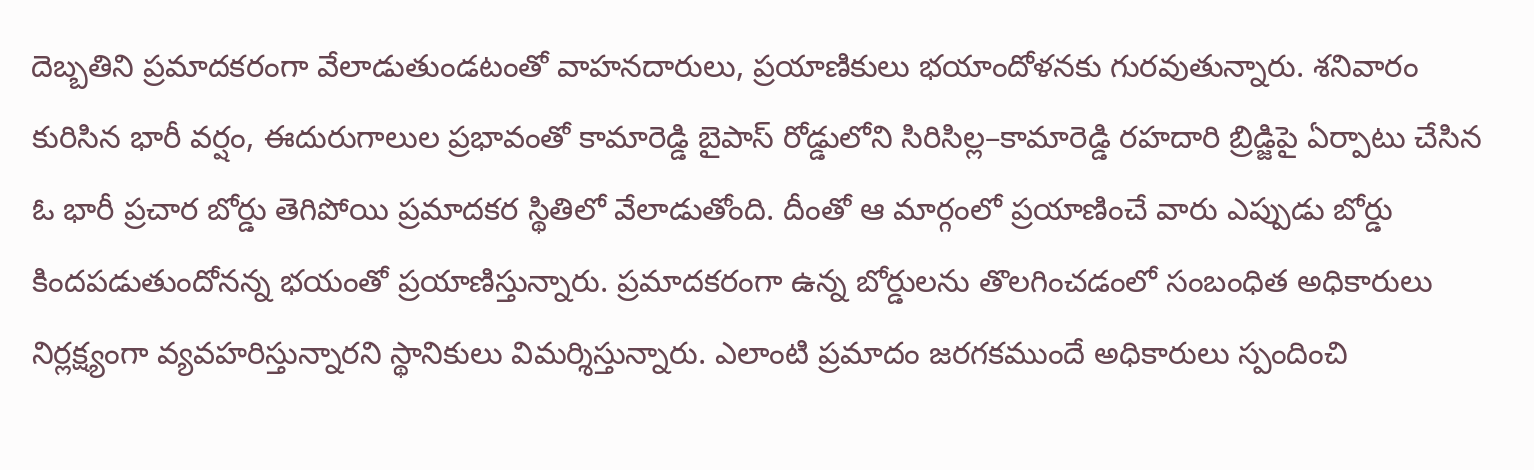దెబ్బతిని ప్రమాదకరంగా వేలాడుతుండటంతో వాహనదారులు, ప్రయాణికులు భయాందోళనకు గురవుతున్నారు. శనివారం కురిసిన భారీ వర్షం, ఈదురుగాలుల ప్రభావంతో కామారెడ్డి బైపాస్ రోడ్డులోని సిరిసిల్ల–కామారెడ్డి రహదారి బ్రిడ్జిపై ఏర్పాటు చేసిన ఓ భారీ ప్రచార బోర్డు తెగిపోయి ప్రమాదకర స్థితిలో వేలాడుతోంది. దీంతో ఆ మార్గంలో ప్రయాణించే వారు ఎప్పుడు బోర్డు కిందపడుతుందోనన్న భయంతో ప్రయాణిస్తున్నారు. ప్రమాదకరంగా ఉన్న బోర్డులను తొలగించడంలో సంబంధిత అధికారులు నిర్లక్ష్యంగా వ్యవహరిస్తున్నారని స్థానికులు విమర్శిస్తున్నారు. ఎలాంటి ప్రమాదం జరగకముందే అధికారులు స్పందించి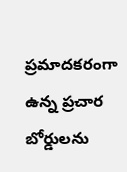ప్రమాదకరంగా ఉన్న ప్రచార బోర్డులను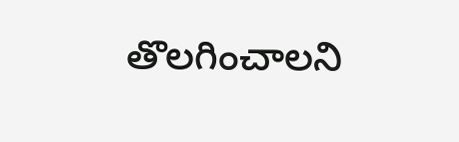తొలగించాలని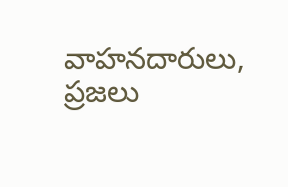వాహనదారులు, ప్రజలు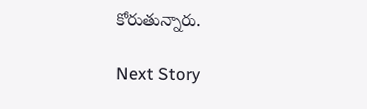కోరుతున్నారు.

Next Story